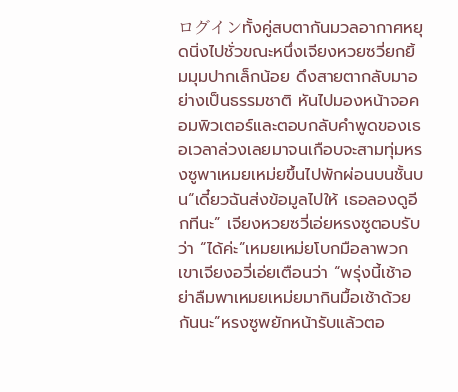ログインทั้งคู่สบตากันมวลอากาศหยุดนิ่งไปชั่วขณะหนึ่งเจียงหวยซวี่ยกยิ้มมุมปากเล็กน้อย ดึงสายตากลับมาอย่างเป็นธรรมชาติ หันไปมองหน้าจอคอมพิวเตอร์และตอบกลับคำพูดของเธอเวลาล่วงเลยมาจนเกือบจะสามทุ่มหรงซูพาเหมยเหม่ยขึ้นไปพักผ่อนบนชั้นบน“เดี๋ยวฉันส่งข้อมูลไปให้ เธอลองดูอีกทีนะ” เจียงหวยซวี่เอ่ยหรงซูตอบรับว่า “ได้ค่ะ”เหมยเหม่ยโบกมือลาพวกเขาเจียงอวี่เอ่ยเตือนว่า “พรุ่งนี้เช้าอย่าลืมพาเหมยเหม่ยมากินมื้อเช้าด้วยกันนะ”หรงซูพยักหน้ารับแล้วตอ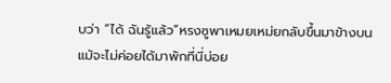บว่า “ได้ ฉันรู้แล้ว”หรงซูพาเหมยเหม่ยกลับขึ้นมาข้างบนแม้จะไม่ค่อยได้มาพักที่นี่บ่อย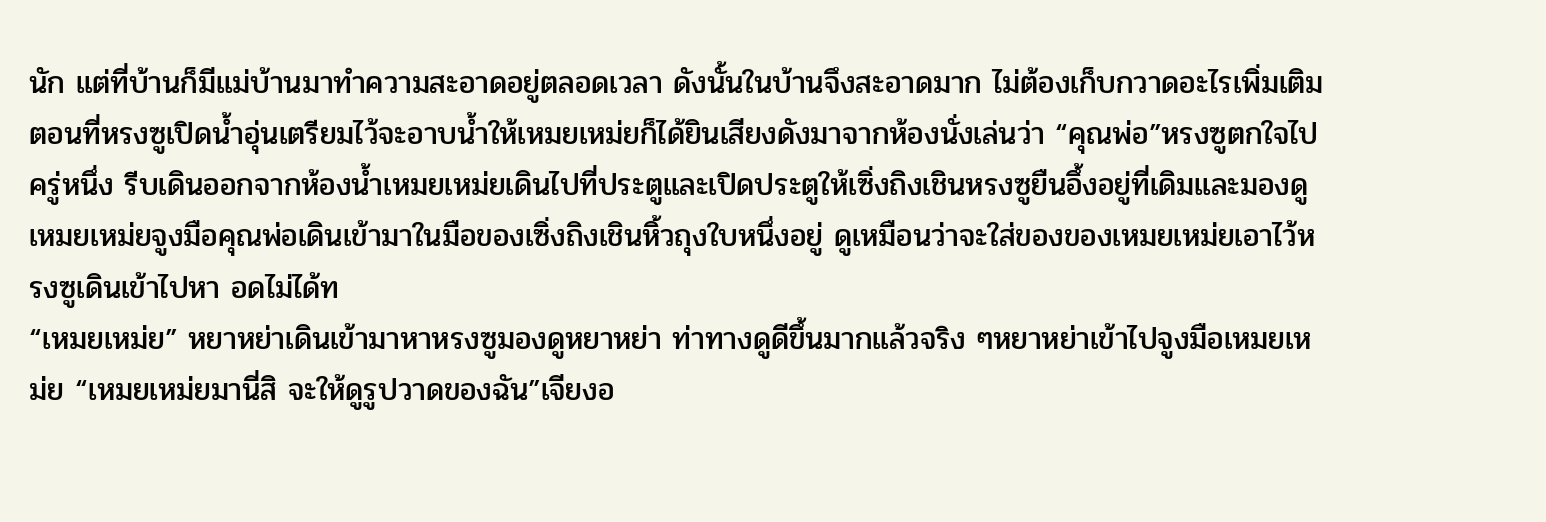นัก แต่ที่บ้านก็มีแม่บ้านมาทำความสะอาดอยู่ตลอดเวลา ดังนั้นในบ้านจึงสะอาดมาก ไม่ต้องเก็บกวาดอะไรเพิ่มเติมตอนที่หรงซูเปิดน้ำอุ่นเตรียมไว้จะอาบน้ำให้เหมยเหม่ยก็ได้ยินเสียงดังมาจากห้องนั่งเล่นว่า “คุณพ่อ”หรงซูตกใจไปครู่หนึ่ง รีบเดินออกจากห้องน้ำเหมยเหม่ยเดินไปที่ประตูและเปิดประตูให้เซิ่งถิงเชินหรงซูยืนอึ้งอยู่ที่เดิมและมองดูเหมยเหม่ยจูงมือคุณพ่อเดินเข้ามาในมือของเซิ่งถิงเชินหิ้วถุงใบหนึ่งอยู่ ดูเหมือนว่าจะใส่ของของเหมยเหม่ยเอาไว้หรงซูเดินเข้าไปหา อดไม่ได้ท
“เหมยเหม่ย” หยาหย่าเดินเข้ามาหาหรงซูมองดูหยาหย่า ท่าทางดูดีขึ้นมากแล้วจริง ๆหยาหย่าเข้าไปจูงมือเหมยเหม่ย “เหมยเหม่ยมานี่สิ จะให้ดูรูปวาดของฉัน”เจียงอ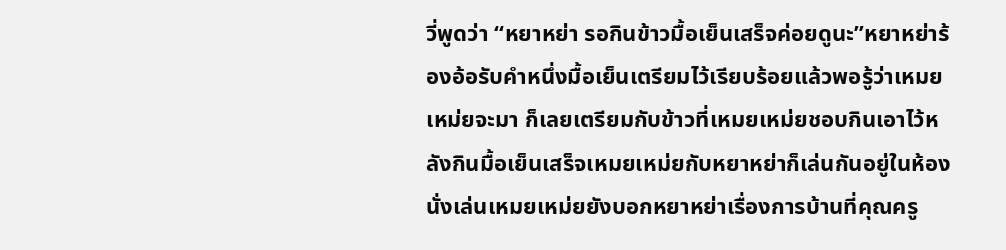วี่พูดว่า “หยาหย่า รอกินข้าวมื้อเย็นเสร็จค่อยดูนะ”หยาหย่าร้องอ้อรับคำหนึ่งมื้อเย็นเตรียมไว้เรียบร้อยแล้วพอรู้ว่าเหมยเหม่ยจะมา ก็เลยเตรียมกับข้าวที่เหมยเหม่ยชอบกินเอาไว้หลังกินมื้อเย็นเสร็จเหมยเหม่ยกับหยาหย่าก็เล่นกันอยู่ในห้องนั่งเล่นเหมยเหม่ยยังบอกหยาหย่าเรื่องการบ้านที่คุณครู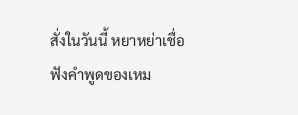สั่งในวันนี้ หยาหย่าเชื่อฟังคำพูดของเหม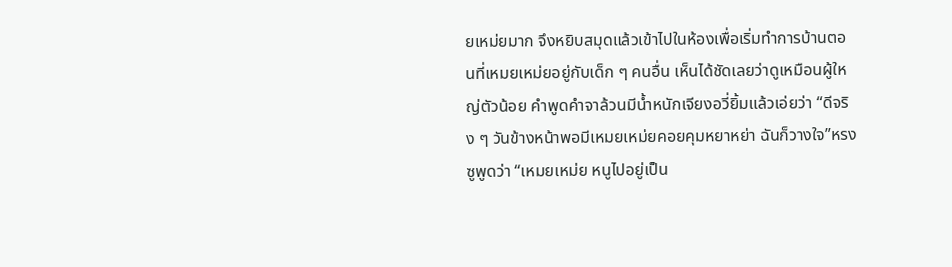ยเหม่ยมาก จึงหยิบสมุดแล้วเข้าไปในห้องเพื่อเริ่มทำการบ้านตอนที่เหมยเหม่ยอยู่กับเด็ก ๆ คนอื่น เห็นได้ชัดเลยว่าดูเหมือนผู้ใหญ่ตัวน้อย คำพูดคำจาล้วนมีน้ำหนักเจียงอวี่ยิ้มแล้วเอ่ยว่า “ดีจริง ๆ วันข้างหน้าพอมีเหมยเหม่ยคอยคุมหยาหย่า ฉันก็วางใจ”หรงซูพูดว่า “เหมยเหม่ย หนูไปอยู่เป็น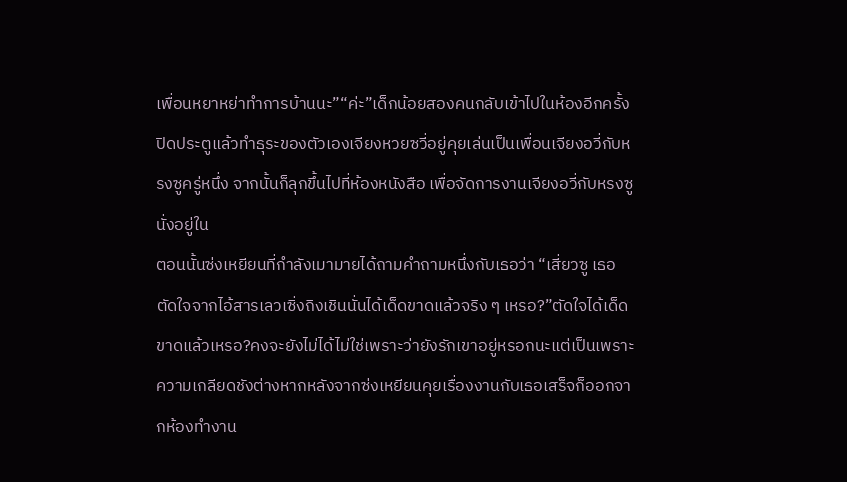เพื่อนหยาหย่าทำการบ้านนะ”“ค่ะ”เด็กน้อยสองคนกลับเข้าไปในห้องอีกครั้ง ปิดประตูแล้วทำธุระของตัวเองเจียงหวยซวี่อยู่คุยเล่นเป็นเพื่อนเจียงอวี่กับหรงซูครู่หนึ่ง จากนั้นก็ลุกขึ้นไปที่ห้องหนังสือ เพื่อจัดการงานเจียงอวี่กับหรงซูนั่งอยู่ใน
ตอนนั้นซ่งเหยียนที่กำลังเมามายได้ถามคำถามหนึ่งกับเธอว่า “เสี่ยวซู เธอตัดใจจากไอ้สารเลวเซิ่งถิงเชินนั่นได้เด็ดขาดแล้วจริง ๆ เหรอ?”ตัดใจได้เด็ดขาดแล้วเหรอ?คงจะยังไม่ได้ไม่ใช่เพราะว่ายังรักเขาอยู่หรอกนะแต่เป็นเพราะความเกลียดชังต่างหากหลังจากซ่งเหยียนคุยเรื่องงานกับเธอเสร็จก็ออกจากห้องทำงาน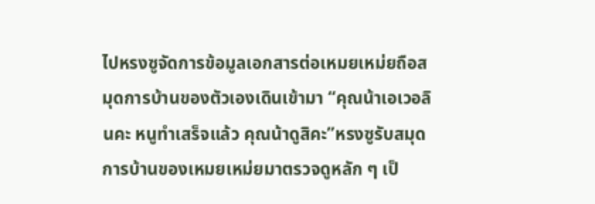ไปหรงซูจัดการข้อมูลเอกสารต่อเหมยเหม่ยถือสมุดการบ้านของตัวเองเดินเข้ามา “คุณน้าเอเวอลินคะ หนูทำเสร็จแล้ว คุณน้าดูสิคะ”หรงซูรับสมุดการบ้านของเหมยเหม่ยมาตรวจดูหลัก ๆ เป็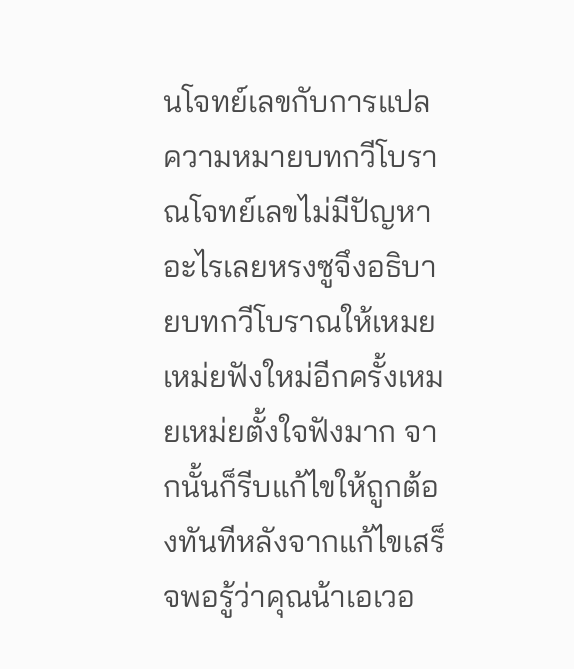นโจทย์เลขกับการแปลความหมายบทกวีโบราณโจทย์เลขไม่มีปัญหาอะไรเลยหรงซูจึงอธิบายบทกวีโบราณให้เหมยเหม่ยฟังใหม่อีกครั้งเหมยเหม่ยตั้งใจฟังมาก จากนั้นก็รีบแก้ไขให้ถูกต้องทันทีหลังจากแก้ไขเสร็จพอรู้ว่าคุณน้าเอเวอ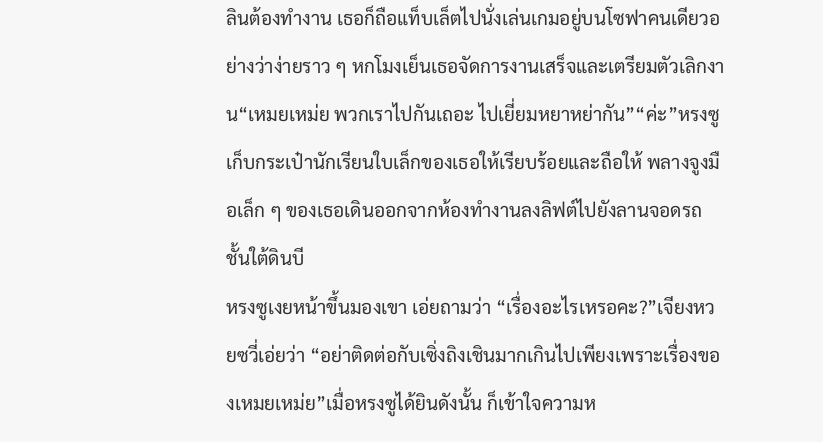ลินต้องทำงาน เธอก็ถือแท็บเล็ตไปนั่งเล่นเกมอยู่บนโซฟาคนเดียวอย่างว่าง่ายราว ๆ หกโมงเย็นเธอจัดการงานเสร็จและเตรียมตัวเลิกงาน“เหมยเหม่ย พวกเราไปกันเถอะ ไปเยี่ยมหยาหย่ากัน”“ค่ะ”หรงซูเก็บกระเป๋านักเรียนใบเล็กของเธอให้เรียบร้อยและถือให้ พลางจูงมือเล็ก ๆ ของเธอเดินออกจากห้องทำงานลงลิฟต์ไปยังลานจอดรถชั้นใต้ดินบี
หรงซูเงยหน้าขึ้นมองเขา เอ่ยถามว่า “เรื่องอะไรเหรอคะ?”เจียงหวยซวี่เอ่ยว่า “อย่าติดต่อกับเซิ่งถิงเชินมากเกินไปเพียงเพราะเรื่องของเหมยเหม่ย”เมื่อหรงซูได้ยินดังนั้น ก็เข้าใจความห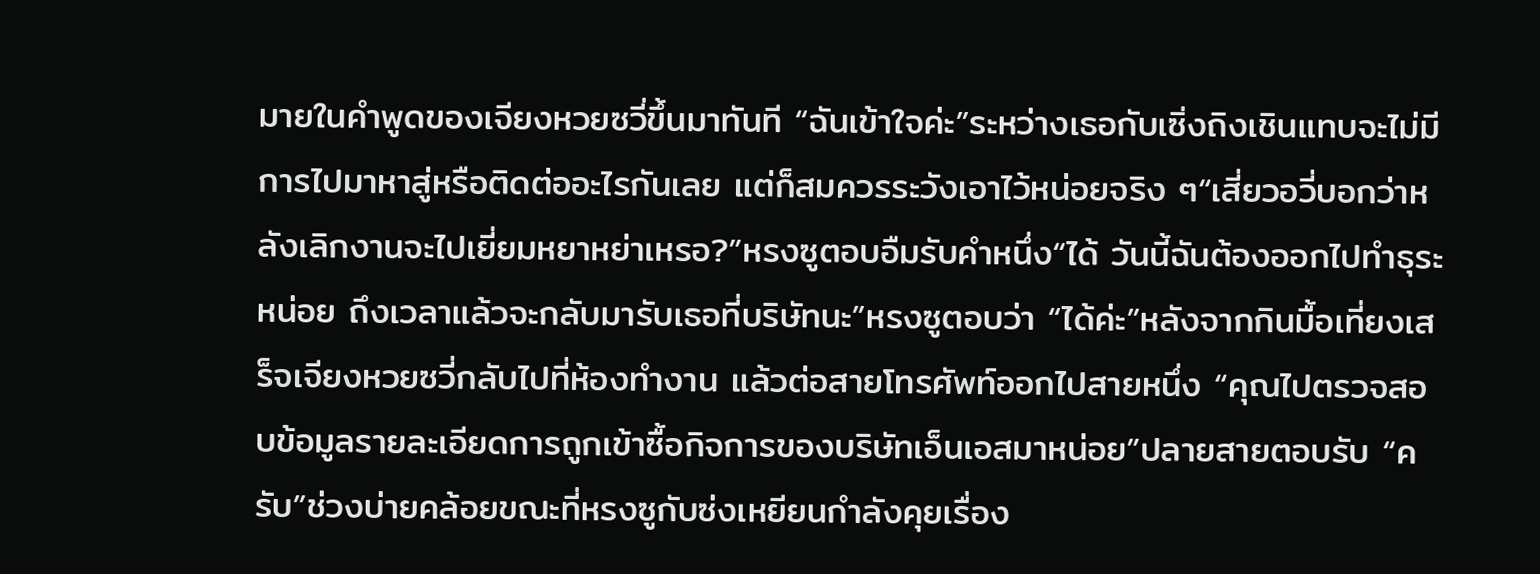มายในคำพูดของเจียงหวยซวี่ขึ้นมาทันที “ฉันเข้าใจค่ะ”ระหว่างเธอกับเซิ่งถิงเชินแทบจะไม่มีการไปมาหาสู่หรือติดต่ออะไรกันเลย แต่ก็สมควรระวังเอาไว้หน่อยจริง ๆ“เสี่ยวอวี่บอกว่าหลังเลิกงานจะไปเยี่ยมหยาหย่าเหรอ?”หรงซูตอบอืมรับคำหนึ่ง“ได้ วันนี้ฉันต้องออกไปทำธุระหน่อย ถึงเวลาแล้วจะกลับมารับเธอที่บริษัทนะ”หรงซูตอบว่า “ได้ค่ะ”หลังจากกินมื้อเที่ยงเสร็จเจียงหวยซวี่กลับไปที่ห้องทำงาน แล้วต่อสายโทรศัพท์ออกไปสายหนึ่ง “คุณไปตรวจสอบข้อมูลรายละเอียดการถูกเข้าซื้อกิจการของบริษัทเอ็นเอสมาหน่อย”ปลายสายตอบรับ “ครับ”ช่วงบ่ายคล้อยขณะที่หรงซูกับซ่งเหยียนกำลังคุยเรื่อง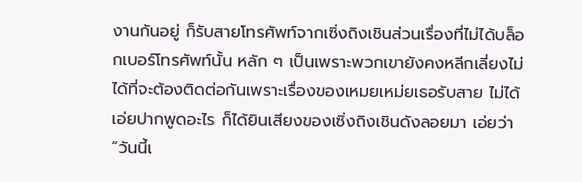งานกันอยู่ ก็รับสายโทรศัพท์จากเซิ่งถิงเชินส่วนเรื่องที่ไม่ได้บล็อกเบอร์โทรศัพท์นั้น หลัก ๆ เป็นเพราะพวกเขายังคงหลีกเลี่ยงไม่ได้ที่จะต้องติดต่อกันเพราะเรื่องของเหมยเหม่ยเธอรับสาย ไม่ได้เอ่ยปากพูดอะไร ก็ได้ยินเสียงของเซิ่งถิงเชินดังลอยมา เอ่ยว่า “วันนี้เ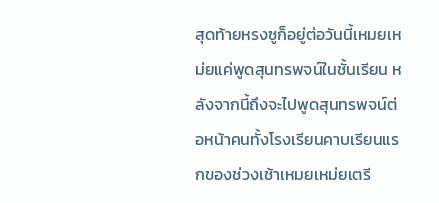สุดท้ายหรงซูก็อยู่ต่อวันนี้เหมยเหม่ยแค่พูดสุนทรพจน์ในชั้นเรียน หลังจากนี้ถึงจะไปพูดสุนทรพจน์ต่อหน้าคนทั้งโรงเรียนคาบเรียนแรกของช่วงเช้าเหมยเหม่ยเตรี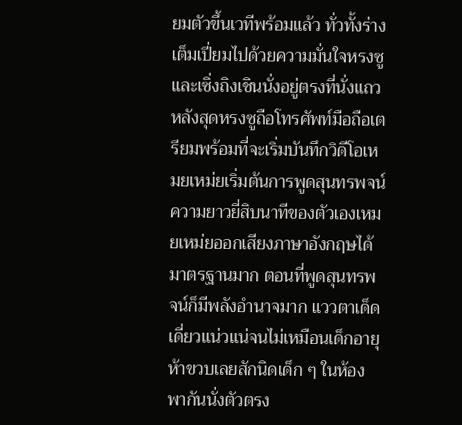ยมตัวขึ้นเวทีพร้อมแล้ว ทั่วทั้งร่างเต็มเปี่ยมไปด้วยความมั่นใจหรงซูและเซิ่งถิงเชินนั่งอยู่ตรงที่นั่งแถวหลังสุดหรงซูถือโทรศัพท์มือถือเตรียมพร้อมที่จะเริ่มบันทึกวิดีโอเหมยเหม่ยเริ่มต้นการพูดสุนทรพจน์ความยาวยี่สิบนาทีของตัวเองเหมยเหม่ยออกเสียงภาษาอังกฤษได้มาตรฐานมาก ตอนที่พูดสุนทรพจน์ก็มีพลังอำนาจมาก แววตาเด็ดเดี่ยวแน่วแน่จนไม่เหมือนเด็กอายุห้าขวบเลยสักนิดเด็ก ๆ ในห้องพากันนั่งตัวตรง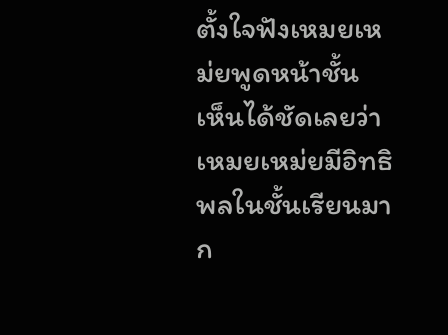ตั้งใจฟังเหมยเหม่ยพูดหน้าชั้น เห็นได้ชัดเลยว่าเหมยเหม่ยมีอิทธิพลในชั้นเรียนมาก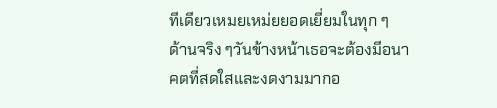ทีเดียวเหมยเหม่ยยอดเยี่ยมในทุก ๆ ด้านจริง ๆวันข้างหน้าเธอจะต้องมีอนาคตที่สดใสและงดงามมากอ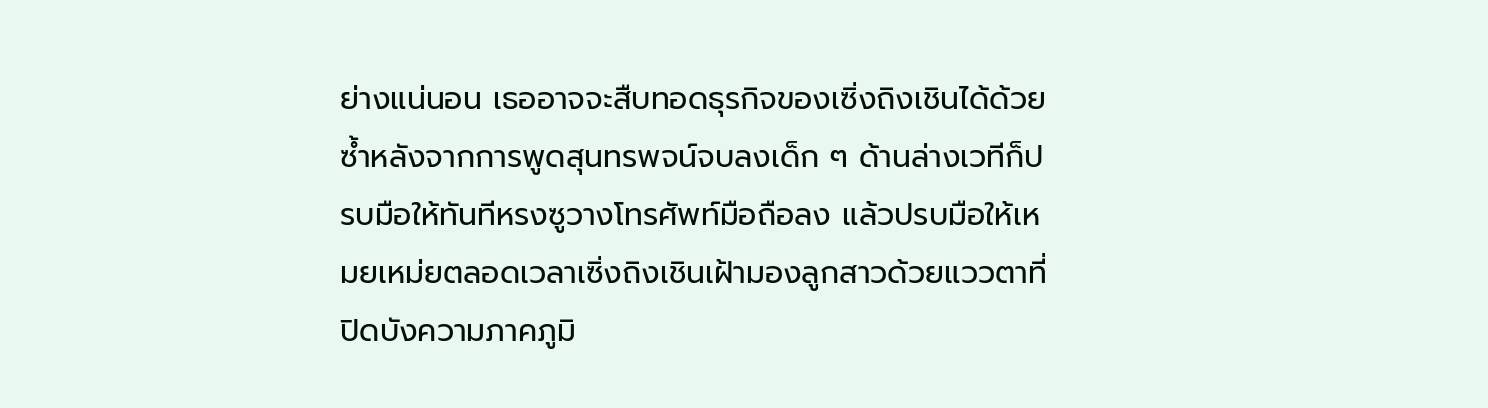ย่างแน่นอน เธออาจจะสืบทอดธุรกิจของเซิ่งถิงเชินได้ด้วยซ้ำหลังจากการพูดสุนทรพจน์จบลงเด็ก ๆ ด้านล่างเวทีก็ปรบมือให้ทันทีหรงซูวางโทรศัพท์มือถือลง แล้วปรบมือให้เหมยเหม่ยตลอดเวลาเซิ่งถิงเชินเฝ้ามองลูกสาวด้วยแววตาที่ปิดบังความภาคภูมิ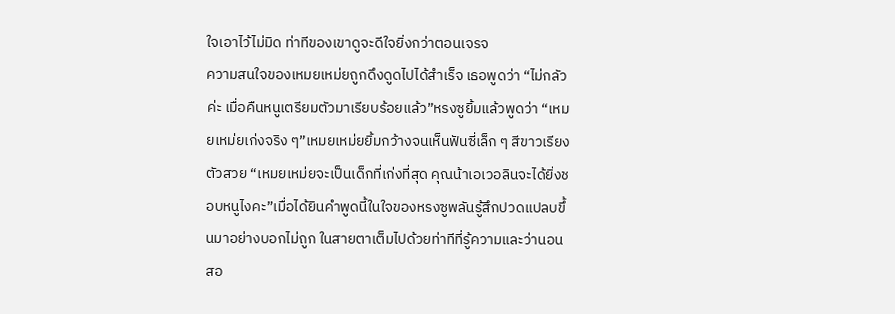ใจเอาไว้ไม่มิด ท่าทีของเขาดูจะดีใจยิ่งกว่าตอนเจรจ
ความสนใจของเหมยเหม่ยถูกดึงดูดไปได้สำเร็จ เธอพูดว่า “ไม่กลัวค่ะ เมื่อคืนหนูเตรียมตัวมาเรียบร้อยแล้ว”หรงซูยิ้มแล้วพูดว่า “เหมยเหม่ยเก่งจริง ๆ”เหมยเหม่ยยิ้มกว้างจนเห็นฟันซี่เล็ก ๆ สีขาวเรียงตัวสวย “เหมยเหม่ยจะเป็นเด็กที่เก่งที่สุด คุณน้าเอเวอลินจะได้ยิ่งชอบหนูไงคะ”เมื่อได้ยินคำพูดนี้ในใจของหรงซูพลันรู้สึกปวดแปลบขึ้นมาอย่างบอกไม่ถูก ในสายตาเต็มไปด้วยท่าทีที่รู้ความและว่านอนสอ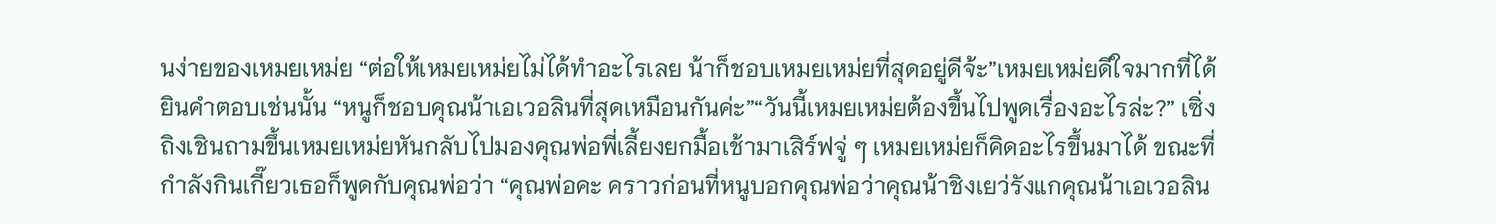นง่ายของเหมยเหม่ย “ต่อให้เหมยเหม่ยไม่ได้ทำอะไรเลย น้าก็ชอบเหมยเหม่ยที่สุดอยู่ดีจ้ะ”เหมยเหม่ยดีใจมากที่ได้ยินคำตอบเช่นนั้น “หนูก็ชอบคุณน้าเอเวอลินที่สุดเหมือนกันค่ะ”“วันนี้เหมยเหม่ยต้องขึ้นไปพูดเรื่องอะไรล่ะ?” เซิ่งถิงเชินถามขึ้นเหมยเหม่ยหันกลับไปมองคุณพ่อพี่เลี้ยงยกมื้อเช้ามาเสิร์ฟจู่ ๆ เหมยเหม่ยก็คิดอะไรขึ้นมาได้ ขณะที่กำลังกินเกี๊ยวเธอก็พูดกับคุณพ่อว่า “คุณพ่อคะ คราวก่อนที่หนูบอกคุณพ่อว่าคุณน้าชิงเยว่รังแกคุณน้าเอเวอลิน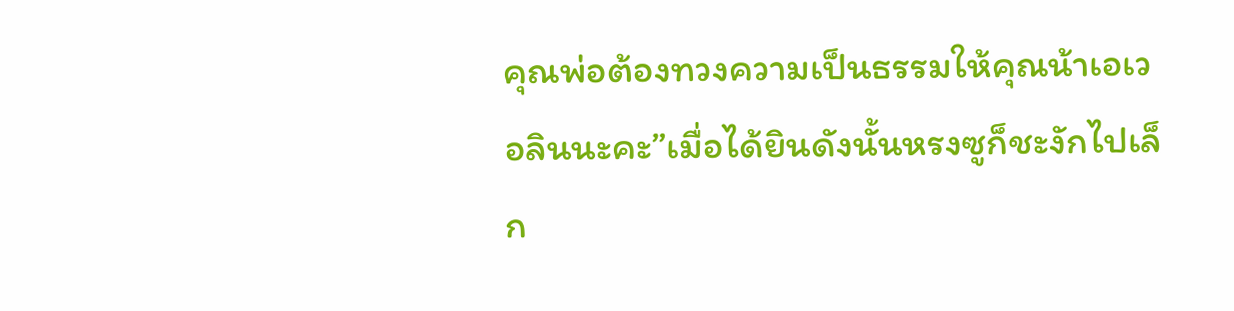คุณพ่อต้องทวงความเป็นธรรมให้คุณน้าเอเวอลินนะคะ”เมื่อได้ยินดังนั้นหรงซูก็ชะงักไปเล็ก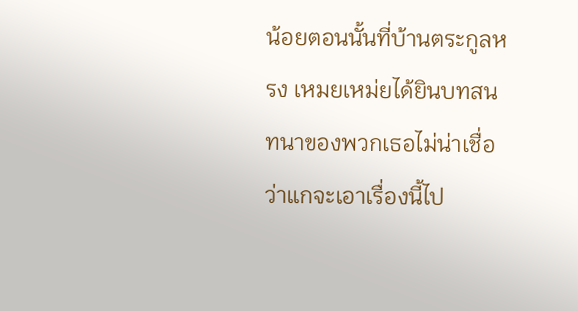น้อยตอนนั้นที่บ้านตระกูลหรง เหมยเหม่ยได้ยินบทสนทนาของพวกเธอไม่น่าเชื่อว่าแกจะเอาเรื่องนี้ไป